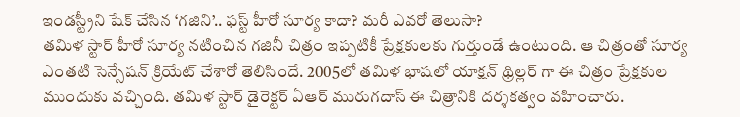ఇండస్ట్రీని షేక్ చేసిన ‘గజిని’.. ఫస్ట్ హీరో సూర్య కాదా? మరీ ఎవరో తెలుసా?
తమిళ స్టార్ హీరో సూర్య నటించిన గజినీ చిత్రం ఇప్పటికీ ప్రేక్షకులకు గుర్తుండే ఉంటుంది. ఆ చిత్రంతో సూర్య ఎంతటి సెన్సేషన్ క్రియేట్ చేశారో తెలిసిందే. 2005లో తమిళ భాషలో యాక్షన్ థ్రిల్లర్ గా ఈ చిత్రం ప్రేక్షకుల ముందుకు వచ్చింది. తమిళ స్టార్ డైరెక్టర్ ఏఆర్ మురుగదాస్ ఈ చిత్రానికి దర్శకత్వం వహించారు.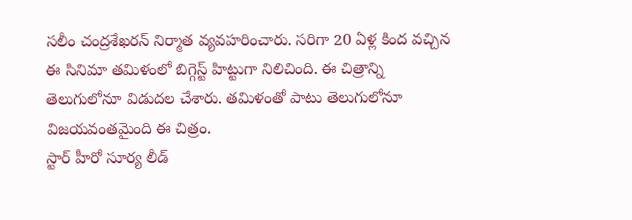సలీం చంద్రశేఖరన్ నిర్మాత వ్యవహరించారు. సరిగా 20 ఏళ్ల కింద వచ్చిన ఈ సినిమా తమిళంలో బిగ్గెస్ట్ హిట్టుగా నిలిచింది. ఈ చిత్రాన్ని తెలుగులోనూ విడుదల చేశారు. తమిళంతో పాటు తెలుగులోనూ విజయవంతమైంది ఈ చిత్రం.
స్టార్ హీరో సూర్య లీడ్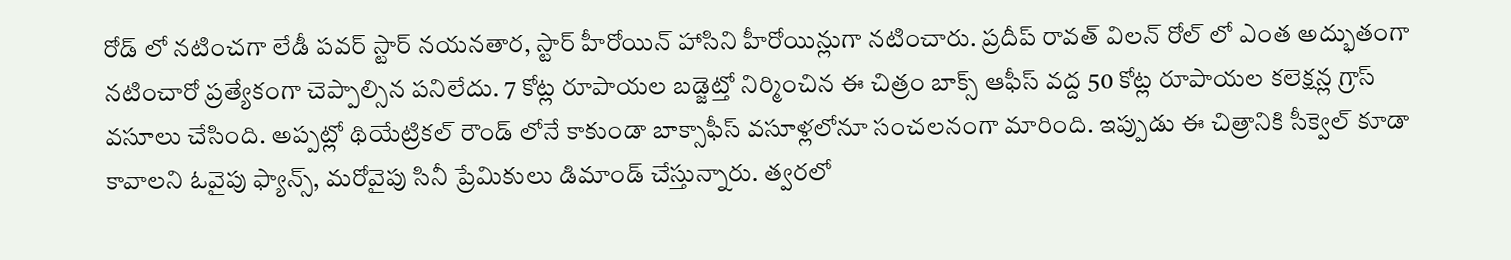రోడ్ లో నటించగా లేడీ పవర్ స్టార్ నయనతార, స్టార్ హీరోయిన్ హాసిని హీరోయిన్లుగా నటించారు. ప్రదీప్ రావత్ విలన్ రోల్ లో ఎంత అద్భుతంగా నటించారో ప్రత్యేకంగా చెప్పాల్సిన పనిలేదు. 7 కోట్ల రూపాయల బడ్జెట్తో నిర్మించిన ఈ చిత్రం బాక్స్ ఆఫీస్ వద్ద 50 కోట్ల రూపాయల కలెక్షన్ల గ్రాస్ వసూలు చేసింది. అప్పట్లో థియేట్రికల్ రౌండ్ లోనే కాకుండా బాక్సాఫీస్ వసూళ్లలోనూ సంచలనంగా మారింది. ఇప్పుడు ఈ చిత్రానికి సీక్వెల్ కూడా కావాలని ఓవైపు ఫ్యాన్స్, మరోవైపు సినీ ప్రేమికులు డిమాండ్ చేస్తున్నారు. త్వరలో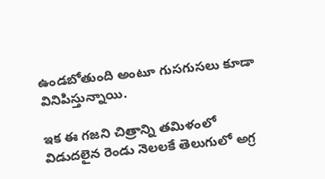ఉండబోతుంది అంటూ గుసగుసలు కూడా వినిపిస్తున్నాయి.

ఇక ఈ గజని చిత్రాన్ని తమిళంలో విడుదలైన రెండు నెలలకే తెలుగులో అగ్ర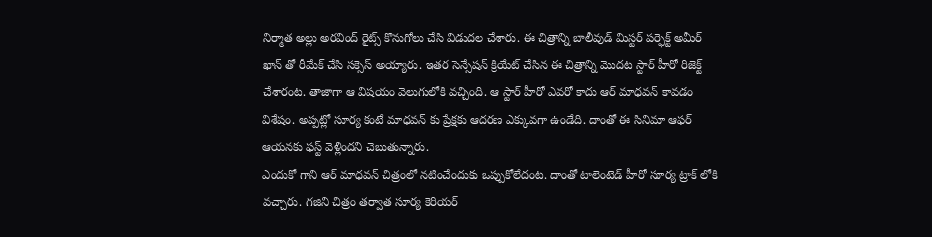నిర్మాత అల్లు అరవింద్ రైట్స్ కొనుగోలు చేసి విడుదల చేశారు. ఈ చిత్రాన్ని బాలీవుడ్ మిస్టర్ పర్ఫెక్ట్ అమీర్ ఖాన్ తో రీమేక్ చేసి సక్సెస్ అయ్యారు. ఇతర సెన్సేషన్ క్రియేట్ చేసిన ఈ చిత్రాన్ని మొదట స్టార్ హీరో రిజెక్ట్ చేశారంట. తాజాగా ఆ విషయం వెలుగులోకి వచ్చింది. ఆ స్టార్ హీరో ఎవరో కాదు ఆర్ మాధవన్ కావడం విశేషం. అప్పట్లో సూర్య కంటే మాధవన్ కు ప్రేక్షకు ఆదరణ ఎక్కువగా ఉండేది. దాంతో ఈ సినిమా ఆఫర్ ఆయనకు ఫస్ట్ వెళ్లిందని చెబుతున్నారు.
ఎందుకో గాని ఆర్ మాధవన్ చిత్రంలో నటించేందుకు ఒప్పుకోలేదంట. దాంతో టాలెంటెడ్ హీరో సూర్య ట్రాక్ లోకి వచ్చారు. గజిని చిత్రం తర్వాత సూర్య కెరియర్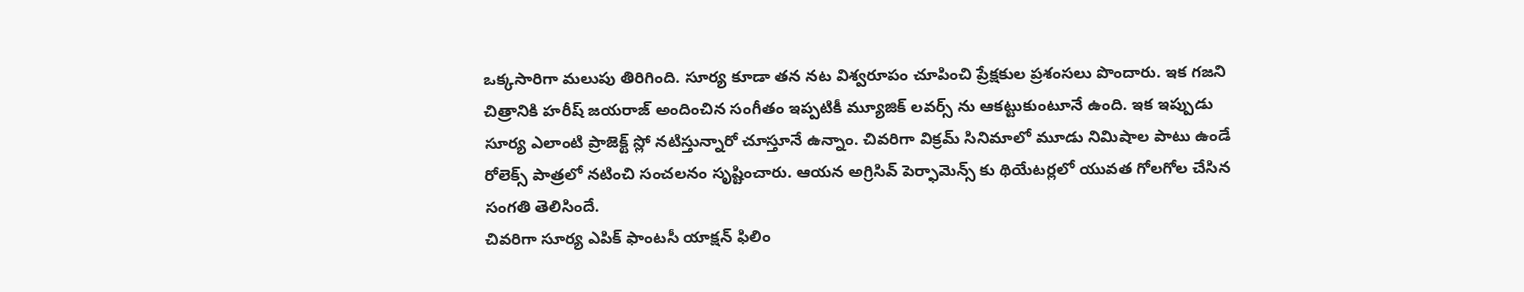ఒక్కసారిగా మలుపు తిరిగింది. సూర్య కూడా తన నట విశ్వరూపం చూపించి ప్రేక్షకుల ప్రశంసలు పొందారు. ఇక గజని చిత్రానికి హరీష్ జయరాజ్ అందించిన సంగీతం ఇప్పటికీ మ్యూజిక్ లవర్స్ ను ఆకట్టుకుంటూనే ఉంది. ఇక ఇప్పుడు సూర్య ఎలాంటి ప్రాజెక్ట్ స్లో నటిస్తున్నారో చూస్తూనే ఉన్నాం. చివరిగా విక్రమ్ సినిమాలో మూడు నిమిషాల పాటు ఉండే రోలెక్స్ పాత్రలో నటించి సంచలనం సృష్టించారు. ఆయన అగ్రిసివ్ పెర్ఫామెన్స్ కు థియేటర్లలో యువత గోలగోల చేసిన సంగతి తెలిసిందే.
చివరిగా సూర్య ఎపిక్ ఫాంటసీ యాక్షన్ ఫిలిం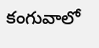కంగువాలో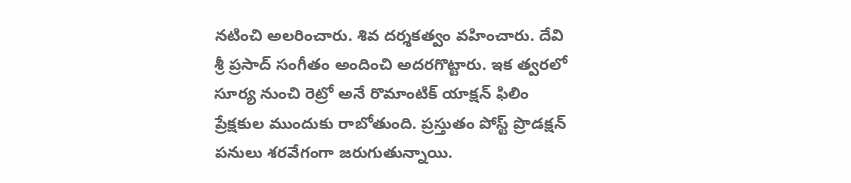నటించి అలరించారు. శివ దర్శకత్వం వహించారు. దేవి శ్రీ ప్రసాద్ సంగీతం అందించి అదరగొట్టారు. ఇక త్వరలో సూర్య నుంచి రెట్రో అనే రొమాంటిక్ యాక్షన్ ఫిలిం ప్రేక్షకుల ముందుకు రాబోతుంది. ప్రస్తుతం పోస్ట్ ప్రొడక్షన్ పనులు శరవేగంగా జరుగుతున్నాయి.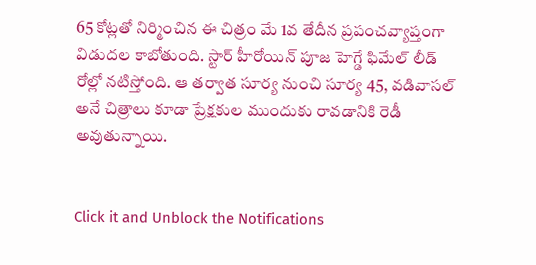65 కోట్లతో నిర్మించిన ఈ చిత్రం మే 1వ తేదీన ప్రపంచవ్యాప్తంగా విడుదల కాబోతుంది. స్టార్ హీరోయిన్ పూజ హెగ్డే ఫిమేల్ లీడ్ రోల్లో నటిస్తోంది. ఆ తర్వాత సూర్య నుంచి సూర్య 45, వడివాసల్ అనే చిత్రాలు కూడా ప్రేక్షకుల ముందుకు రావడానికి రెడీ అవుతున్నాయి.


Click it and Unblock the Notifications